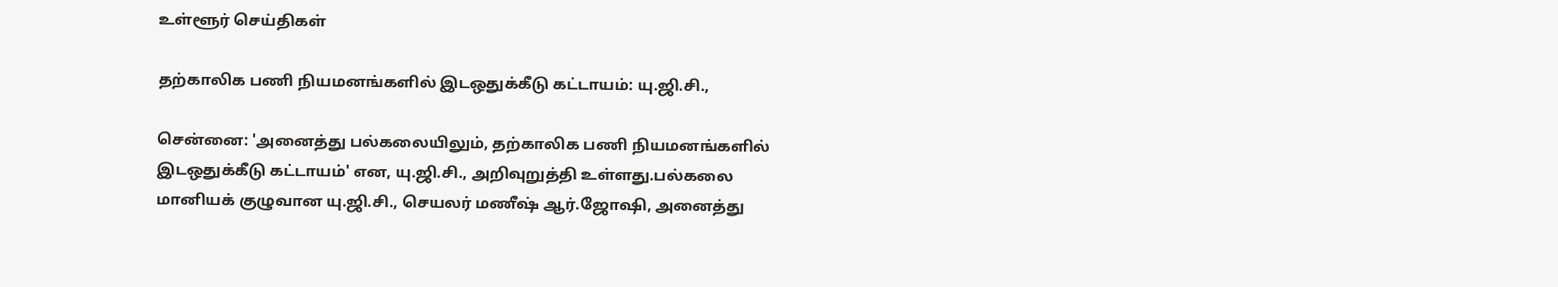உள்ளூர் செய்திகள்

தற்காலிக பணி நியமனங்களில் இடஒதுக்கீடு கட்டாயம்: யு.ஜி.சி.,

சென்னை: 'அனைத்து பல்கலையிலும், தற்காலிக பணி நியமனங்களில் இடஒதுக்கீடு கட்டாயம்' என, யு.ஜி.சி., அறிவுறுத்தி உள்ளது.பல்கலை மானியக் குழுவான யு.ஜி.சி., செயலர் மணீஷ் ஆர்.ஜோஷி, அனைத்து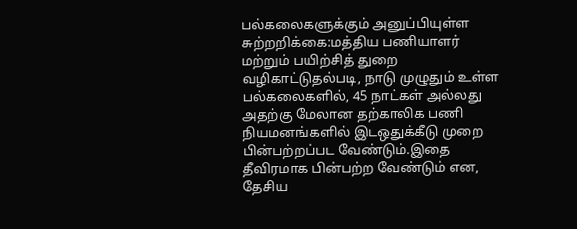பல்கலைகளுக்கும் அனுப்பியுள்ள சுற்றறிக்கை:மத்திய பணியாளர் மற்றும் பயிற்சித் துறை வழிகாட்டுதல்படி, நாடு முழுதும் உள்ள பல்கலைகளில், 45 நாட்கள் அல்லது அதற்கு மேலான தற்காலிக பணி நியமனங்களில் இடஒதுக்கீடு முறை பின்பற்றப்பட வேண்டும்.இதை தீவிரமாக பின்பற்ற வேண்டும் என, தேசிய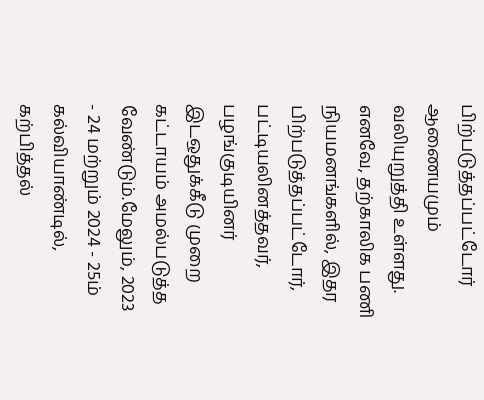பிற்படுத்தப்பட்டோர் ஆணையமும் வலியுறுத்தி உள்ளது. எனவே, தற்காலிக பணி நியமனங்களில், இதர பிற்படுத்தப்பட்டோர், பட்டியலினத்தவர், பழங்குடியினர் இடஒதுக்கீடு முறை கட்டாயம் அமல்படுத்த வேண்டும்.மேலும், 2023 - 24 மற்றும் 2024 - 25ம் கல்வியாண்டில், கற்பித்தல்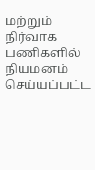மற்றும் நிர்வாக பணிகளில் நியமனம் செய்யப்பட்ட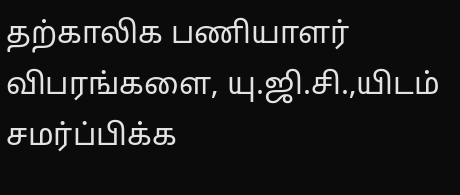தற்காலிக பணியாளர் விபரங்களை, யு.ஜி.சி.,யிடம் சமர்ப்பிக்க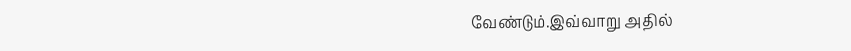வேண்டும்.இவ்வாறு அதில்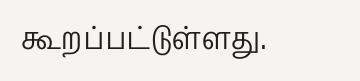கூறப்பட்டுள்ளது.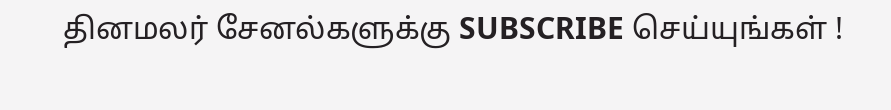தினமலர் சேனல்களுக்கு SUBSCRIBE செய்யுங்கள் !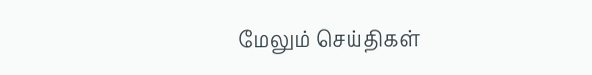மேலும் செய்திகள்